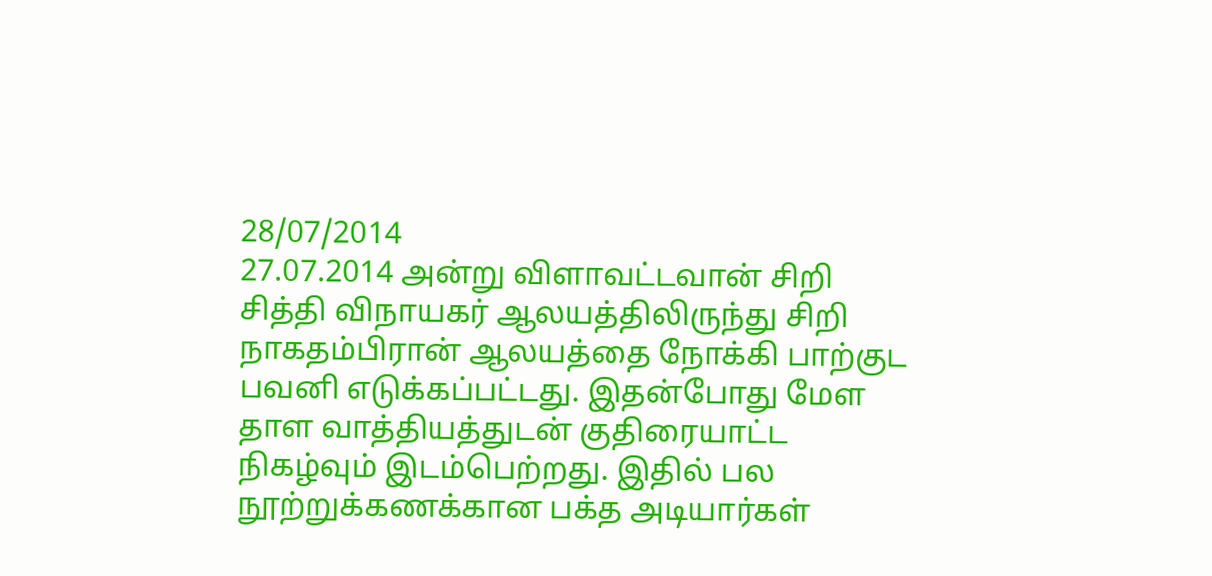28/07/2014
27.07.2014 அன்று விளாவட்டவான் சிறி சித்தி விநாயகர் ஆலயத்திலிருந்து சிறி நாகதம்பிரான் ஆலயத்தை நோக்கி பாற்குட பவனி எடுக்கப்பட்டது. இதன்போது மேள தாள வாத்தியத்துடன் குதிரையாட்ட நிகழ்வும் இடம்பெற்றது. இதில் பல நூற்றுக்கணக்கான பக்த அடியார்கள்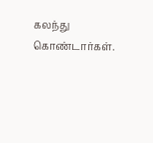கலந்து கொண்டார்கள்.